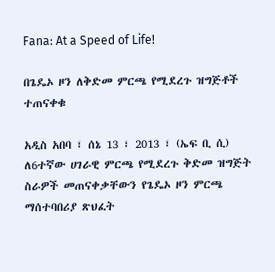Fana: At a Speed of Life!

በጌዴኦ ዞን ለቅድመ ምርጫ የሚደረጉ ዝግጅቶች ተጠናቀቁ

አዲስ አበባ ፣ ሰኔ 13 ፣ 2013 ፣ (ኤፍ ቢ ሲ) ለ6ተኛው ሀገራዊ ምርጫ የሚደረጉ ቅድመ ዝግጅት ስራዎች መጠናቀቃቸውን የጌዴኦ ዞን ምርጫ ማሰተባበሪያ ጽህፈት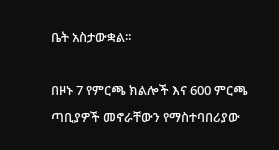ቤት አስታውቋል፡፡

በዞኑ 7 የምርጫ ክልሎች እና 600 ምርጫ ጣቢያዎች መኖራቸውን የማስተባበሪያው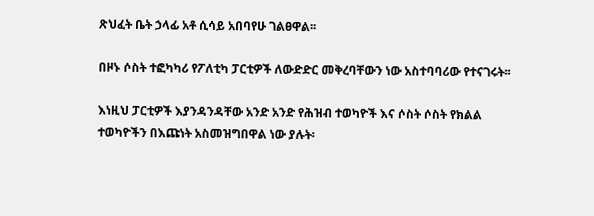ጽህፈት ቤት ኃላፊ አቶ ሲሳይ አበባየሁ ገልፀዋል፡፡

በዞኑ ሶስት ተፎካካሪ የፖለቲካ ፓርቲዎች ለውድድር መቅረባቸውን ነው አስተባባሪው የተናገሩት፡፡

እነዚህ ፓርቲዎች እያንዳንዳቸው አንድ አንድ የሕዝብ ተወካዮች እና ሶስት ሶስት የክልል ተወካዮችን በእጩነት አስመዝግበዋል ነው ያሉት፡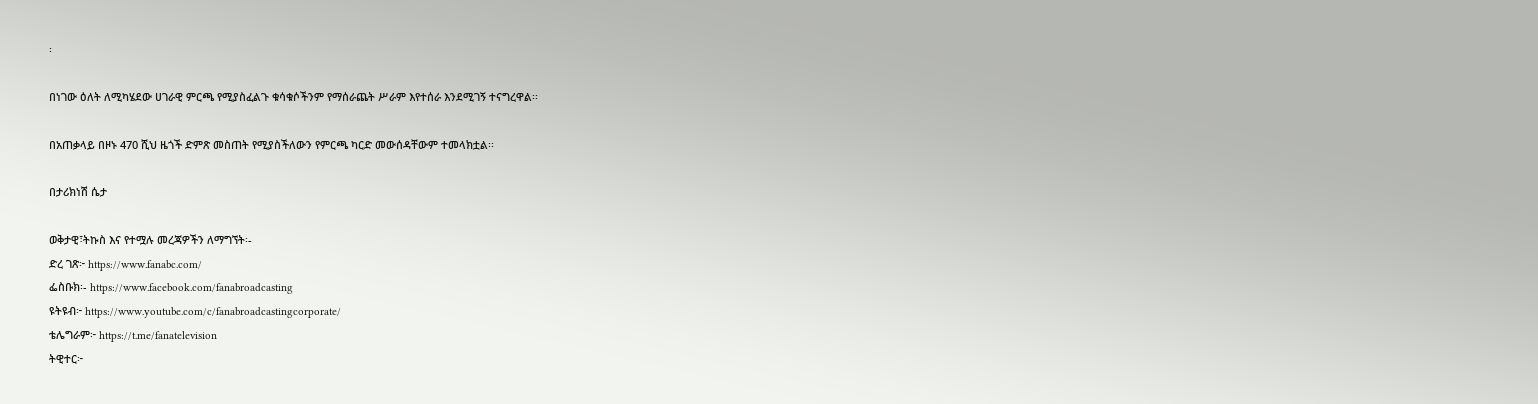፡

በነገው ዕለት ለሚካሄደው ሀገራዊ ምርጫ የሚያስፈልጉ ቁሳቁሶችንም የማሰራጨት ሥራም እየተሰራ እንደሚገኝ ተናግረዋል፡፡

በአጠቃላይ በዞኑ 470 ሺህ ዜጎች ድምጽ መስጠት የሚያስችለውን የምርጫ ካርድ መውሰዳቸውም ተመላክቷል፡፡

በታሪክነሽ ሴታ

ወቅታዊ፣ትኩስ እና የተሟሉ መረጃዎችን ለማግኘት፡-
ድረ ገጽ፦ https://www.fanabc.com/
ፌስቡክ፡- https://www.facebook.com/fanabroadcasting
ዩትዩብ፦ https://www.youtube.com/c/fanabroadcastingcorporate/
ቴሌግራም፦ https://t.me/fanatelevision
ትዊተር፦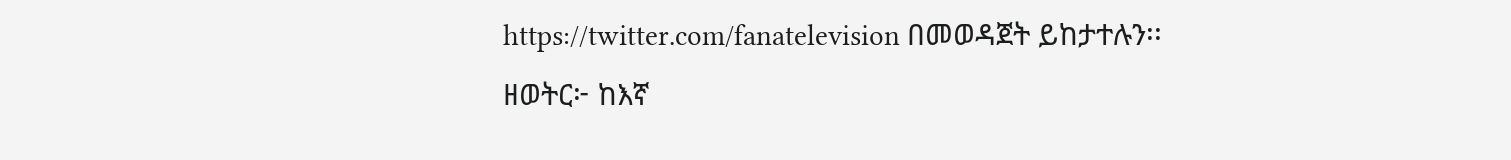https://twitter.com/fanatelevision በመወዳጀት ይከታተሉን፡፡
ዘወትር፦ ከእኛ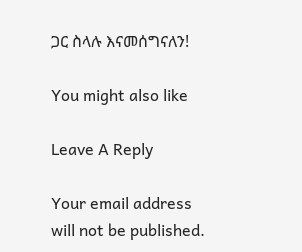ጋር ስላሉ እናመሰግናለን!

You might also like

Leave A Reply

Your email address will not be published.